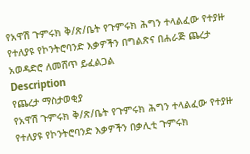የአዋሽ ጉምሩክ ቅ/ጽ/ቤት የጉምሩክ ሕግን ተላልፈው የተያዙ የተለያዩ የኮንትሮባንድ እቃዎችን በግልጽና በሐራጅ ጨረታ አወዳድሮ ለመሸጥ ይፈልጋል
Description
የጨረታ ማስታወቂያ
የአዋሽ ጉምሩክ ቅ/ጽ/ቤት የጉምሩክ ሕግን ተላልፈው የተያዙ የተለያዩ የኮንትሮባንድ እቃዎችን በቃሊቲ ጉምሩክ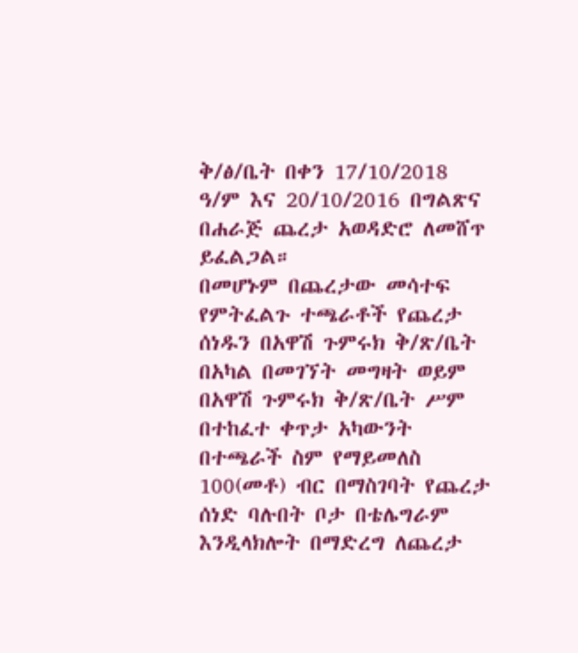ቅ/ፅ/ቤት በቀን 17/10/2018 ዓ/ም እና 20/10/2016 በግልጽና በሐራጅ ጨረታ አወዳድሮ ለመሸጥ ይፈልጋል።
በመሆኑም በጨረታው መሳተፍ የምትፈልጉ ተጫራቶች የጨረታ ሰነዱን በአዋሽ ጉምሩክ ቅ/ጽ/ቤት በአካል በመገኘት መግዛት ወይም በአዋሽ ጉምሩክ ቅ/ጽ/ቤት ሥም በተከፈተ ቀጥታ አካውንት በተጫራች ስም የማይመለስ 100(መቶ) ብር በማስገባት የጨረታ ሰነድ ባሉበት ቦታ በቴሌግራም እንዲላክሎት በማድረግ ለጨረታ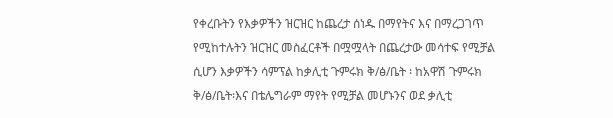የቀረቡትን የእቃዎችን ዝርዝር ከጨረታ ሰነዱ በማየትና እና በማረጋገጥ የሚከተሉትን ዝርዝር መስፈርቶች በሟሟላት በጨረታው መሳተፍ የሚቻል ሲሆን እቃዎችን ሳምፕል ከቃሊቲ ጉምሩክ ቅ/ፅ/ቤት ፡ ከአዋሽ ጉምሩክ ቅ/ፅ/ቤት፡እና በቴሌግራም ማየት የሚቻል መሆኑንና ወደ ቃሊቲ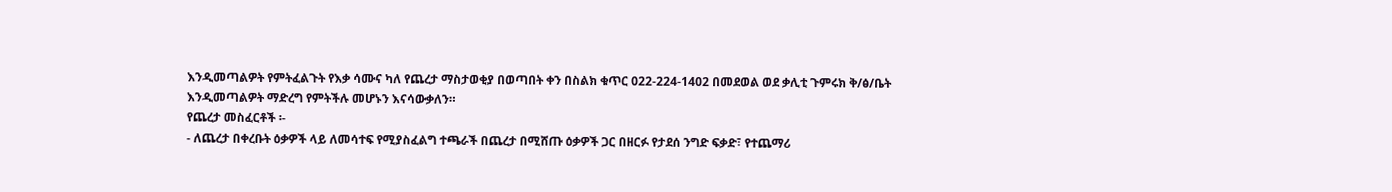እንዲመጣልዎት የምትፈልጉት የእቃ ሳሙና ካለ የጨረታ ማስታወቂያ በወጣበት ቀን በስልክ ቁጥር 022-224-1402 በመደወል ወደ ቃሊቲ ጉምሩክ ቅ/ፅ/ቤት እንዲመጣልዎት ማድረግ የምትችሉ መሆኑን እናሳውቃለን።
የጨረታ መስፈርቶች ፡-
- ለጨረታ በቀረቡት ዕቃዎች ላይ ለመሳተፍ የሚያስፈልግ ተጫራች በጨረታ በሚሸጡ ዕቃዎች ጋር በዘርፉ የታደሰ ንግድ ፍቃድ፣ የተጨማሪ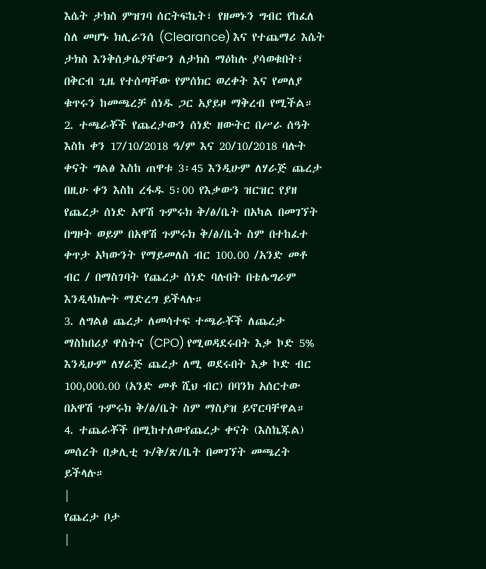እሴት ታክስ ምዝገባ ሰርትፍኬት፣ የዘመኑን ግብር የከፈለ ስለ መሆኑ ክሊራንሰ (Clearance) እና የተጨማሪ እሴት ታክስ እንቅሰቃሴያቸውን ለታክስ ማዕከሉ ያሳወቁበት፣ በቅርብ ጊዜ የተሰጣቸው የምሰክር ወረቀት እና የመለያ ቁጥሩን ከመጫረቻ ሰነዱ ጋር አያይዞ ማቅረብ የሚችል።
2. ተጫራቾች የጨረታውን ሰነድ ዘውትር በሥራ ሰዓት እስከ ቀን 17/10/2018 ዓ/ም እና 20/10/2018 ባሉት ቀናት ግልፅ እስከ ጠዋቱ 3፡45 እንዲሁም ለሃራጅ ጨረታ በዚሁ ቀን እስከ ረፋዱ 5፡00 የእቃውን ዝርዝር የያዘ የጨረታ ሰነድ አዋሽ ጉምሩክ ቅ/ፅ/ቤት በአካል በመገኘት በግዞት ወይም በአዋሽ ጉምሩክ ቅ/ፅ/ቤት ስም በተከፈተ ቀጥታ አካውንት የማይመለስ ብር 100.00 /አንድ መቶ ብር / በማስገባት የጨረታ ሰነድ ባሉበት በቴሌግራም እንዲላክሎት ማድረግ ይችላሉ።
3. ለግልፅ ጨረታ ለመሳተፍ ተጫራቾች ለጨረታ ማስከበሪያ ዋስትና (CPO) የሚወዳደሩበት እቃ ኮድ 5% እንዲሁም ለሃራጅ ጨረታ ለሚ ወደሩበት እቃ ኮድ ብር 100,000.00 (አንድ መቶ ሺህ ብር) በባንክ አሰርተው በአዋሽ ጉምሩክ ቅ/ፅ/ቤት ስም ማስያዝ ይኖርባቸዋል።
4. ተጨራቾች በሚከተለውየጨረታ ቀናት (እስኬጁል) መሰረት በቃሊቲ ጉ/ቅ/ጽ/ቤት በመገኘት መጫረት ይችላሉ።
|
የጨረታ ቦታ
|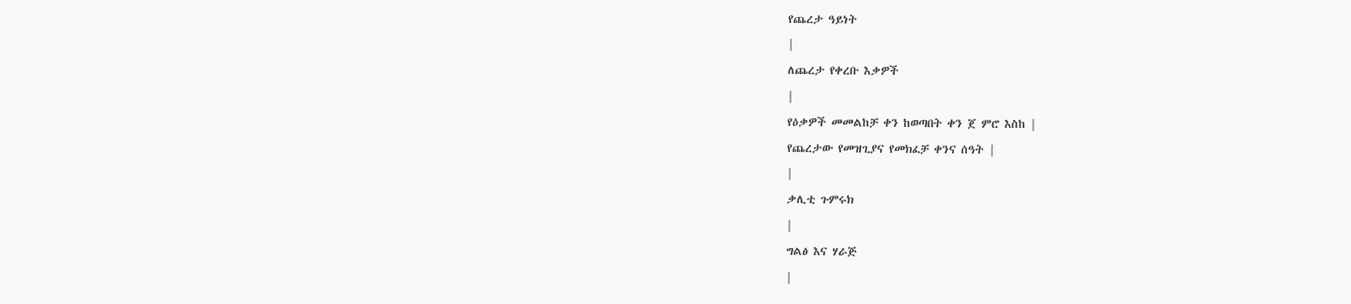የጨረታ ዓይነት
|
ለጨረታ የቀረቡ እቃዎች
|
የዕቃዎች መመልከቻ ቀን ከወጣበት ቀን ጀ ምሮ እስከ |
የጨረታው የመዝጊያና የመክፈቻ ቀንና ሰዓት |
|
ቃሊቲ ጉምሩክ
|
ግልፅ እና ሃራጅ
|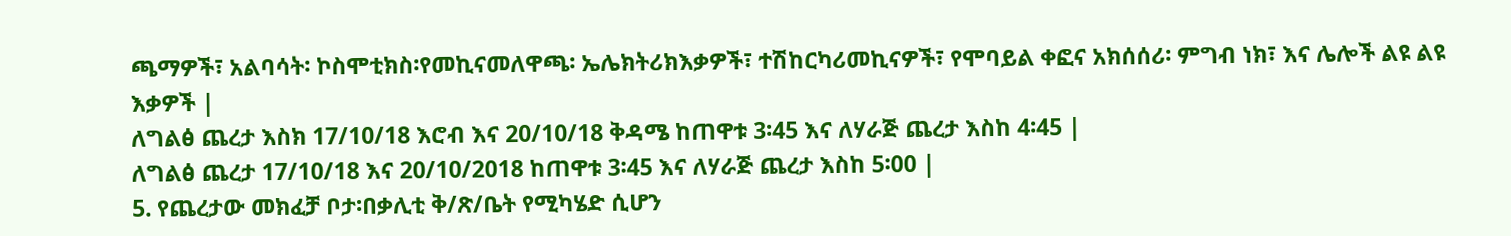ጫማዎች፣ አልባሳት፡ ኮስሞቲክስ፡የመኪናመለዋጫ፡ ኤሌክትሪክእቃዎች፣ ተሽከርካሪመኪናዎች፣ የሞባይል ቀፎና አክሰሰሪ፡ ምግብ ነክ፣ እና ሌሎች ልዩ ልዩ እቃዎች |
ለግልፅ ጨረታ እስክ 17/10/18 እሮብ እና 20/10/18 ቅዳሜ ከጠዋቱ 3፡45 እና ለሃራጅ ጨረታ እስከ 4፡45 |
ለግልፅ ጨረታ 17/10/18 እና 20/10/2018 ከጠዋቱ 3፡45 እና ለሃራጅ ጨረታ እስከ 5፡00 |
5. የጨረታው መክፈቻ ቦታ፡በቃሊቲ ቅ/ጽ/ቤት የሚካሄድ ሲሆን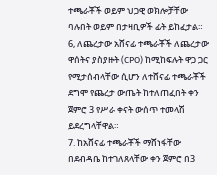ተጫራቾች ወይም ህጋዊ ወክሎቻቸው ባሉበት ወይም በታዛቢዎች ፊት ይከፈታል።
6, ለጨረታው አሸናፊ ተጫራቾች ለጨረታው ዋሰትና ያስያዙት (CPO) ከሚከፍሉት ዋጋ ጋር የሚታሰብላቸው ሲሆን ለተሸናፊ ተጫራቾች ደግሞ የጨረታ ውጤት ከተለጠፈበት ቀን ጀምሮ 3 የሥራ ቀናት ውሰጥ ተመላሽ ይደረግላቸዋል።
7. ከአሸናፊ ተጫራቾች ማሸነፋቸው በደብዳቤ ከተገለጸላቸው ቀን ጀምሮ በ3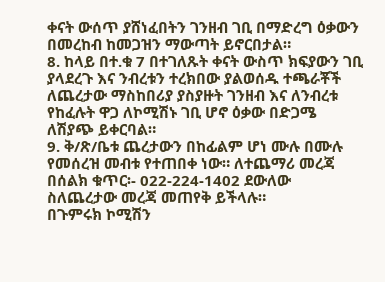ቀናት ውሰጥ ያሸነፈበትን ገንዘብ ገቢ በማድረግ ዕቃውን በመረከብ ከመጋዝን ማውጣት ይኖርበታል።
8. ከላይ በተ.ቁ 7 በተገለጹት ቀናት ውስጥ ክፍያውን ገቢ ያላደረጉ እና ንብረቱን ተረክበው ያልወሰዱ ተጫራቾች ለጨረታው ማስከበሪያ ያስያዙት ገንዘብ እና ለንብረቱ የከፈሉት ዋጋ ለኮሚሽኑ ገቢ ሆኖ ዕቃው በድጋሜ ለሽያጭ ይቀርባል።
9. ቅ/ጽ/ቤቱ ጨረታውን በከፊልም ሆነ ሙሉ በሙሉ የመሰረዝ መብቱ የተጠበቀ ነው። ለተጨማሪ መረጃ በሰልክ ቁጥር፡- 022-224-1402 ደውለው ስለጨረታው መረጃ መጠየቅ ይችላሉ።
በጉምሩክ ኮሚሽን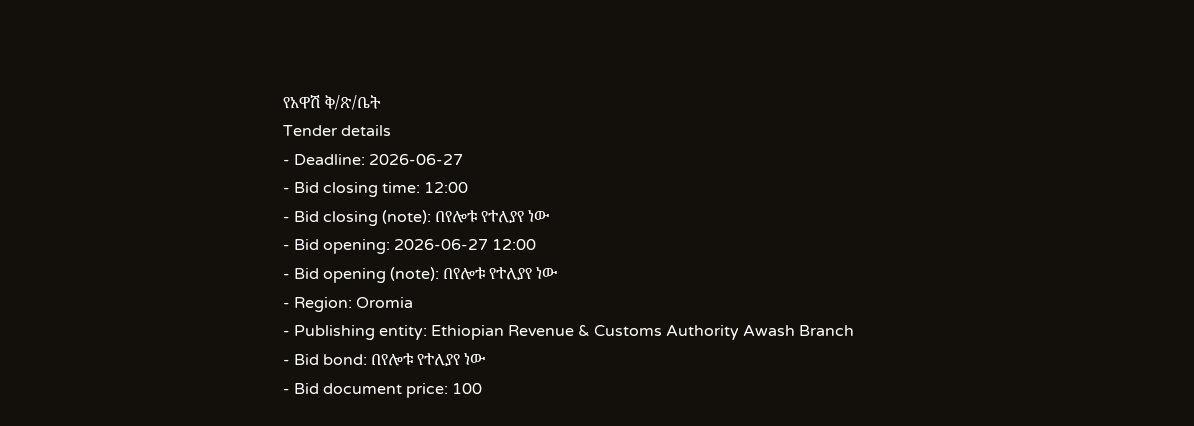የአዋሽ ቅ/ጽ/ቤት
Tender details
- Deadline: 2026-06-27
- Bid closing time: 12:00
- Bid closing (note): በየሎቱ የተለያየ ነው
- Bid opening: 2026-06-27 12:00
- Bid opening (note): በየሎቱ የተለያየ ነው
- Region: Oromia
- Publishing entity: Ethiopian Revenue & Customs Authority Awash Branch
- Bid bond: በየሎቱ የተለያየ ነው
- Bid document price: 100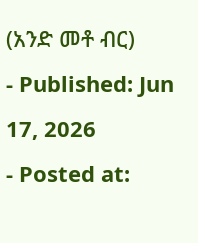(አንድ መቶ ብር)
- Published: Jun 17, 2026
- Posted at: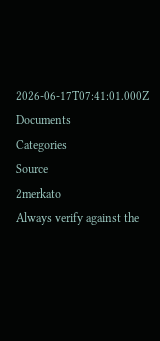2026-06-17T07:41:01.000Z
Documents
Categories
Source
2merkato
Always verify against the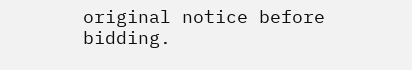original notice before bidding.